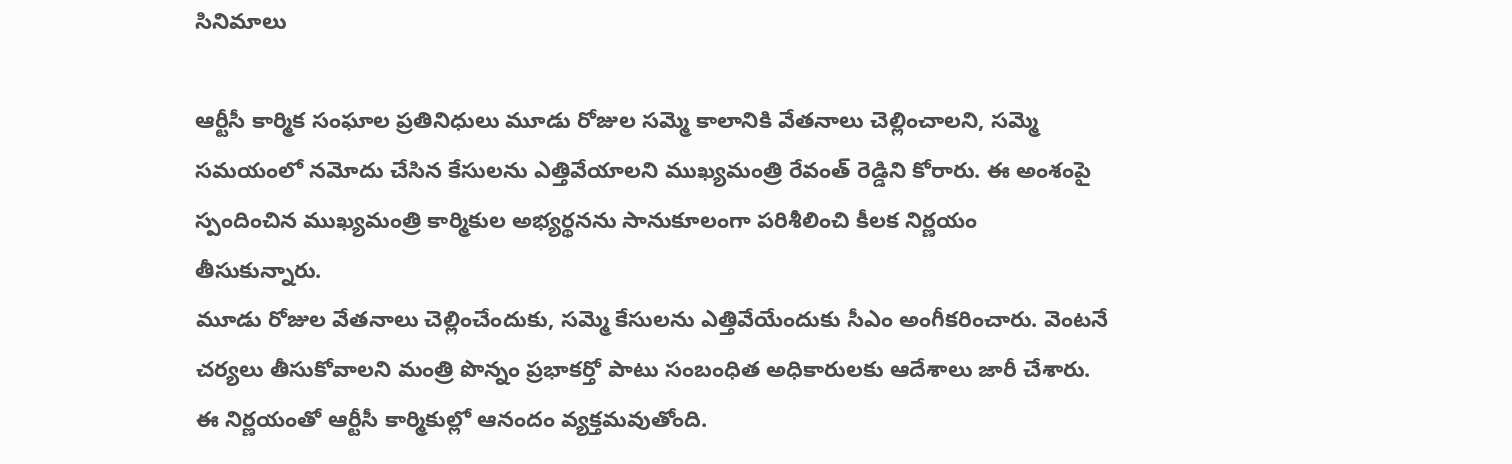సినిమాలు

ఆర్టీసీ కార్మిక సంఘాల ప్రతినిధులు మూడు రోజుల సమ్మె కాలానికి వేతనాలు చెల్లించాలని, సమ్మె సమయంలో నమోదు చేసిన కేసులను ఎత్తివేయాలని ముఖ్యమంత్రి రేవంత్ రెడ్డిని కోరారు. ఈ అంశంపై స్పందించిన ముఖ్యమంత్రి కార్మికుల అభ్యర్థనను సానుకూలంగా పరిశీలించి కీలక నిర్ణయం తీసుకున్నారు.
మూడు రోజుల వేతనాలు చెల్లించేందుకు, సమ్మె కేసులను ఎత్తివేయేందుకు సీఎం అంగీకరించారు. వెంటనే చర్యలు తీసుకోవాలని మంత్రి పొన్నం ప్రభాకర్తో పాటు సంబంధిత అధికారులకు ఆదేశాలు జారీ చేశారు. ఈ నిర్ణయంతో ఆర్టీసీ కార్మికుల్లో ఆనందం వ్యక్తమవుతోంది.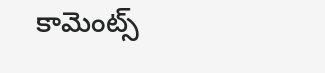కామెంట్స్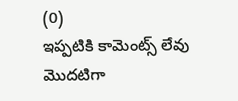(0)
ఇప్పటికి కామెంట్స్ లేవు
మొదటిగా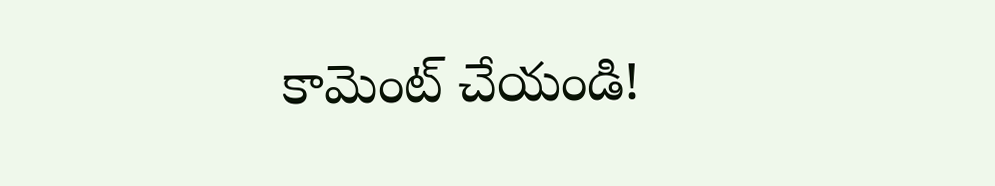కామెంట్ చేయండి!